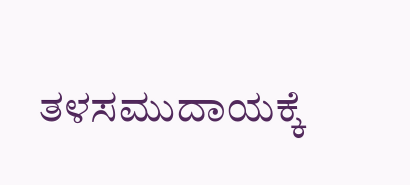ತಳಸಮುದಾಯಕ್ಕೆ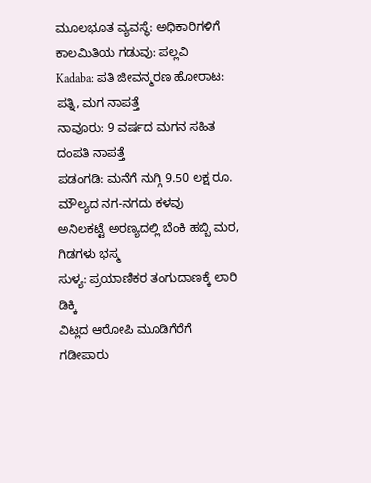ಮೂಲಭೂತ ವ್ಯವಸ್ಥೆ: ಅಧಿಕಾರಿಗಳಿಗೆ ಕಾಲಮಿತಿಯ ಗಡುವು: ಪಲ್ಲವಿ
Kadaba: ಪತಿ ಜೀವನ್ಮರಣ ಹೋರಾಟ: ಪತ್ನಿ, ಮಗ ನಾಪತ್ತೆ
ನಾವೂರು: 9 ವರ್ಷದ ಮಗನ ಸಹಿತ ದಂಪತಿ ನಾಪತ್ತೆ
ಪಡಂಗಡಿ: ಮನೆಗೆ ನುಗ್ಗಿ 9.50 ಲಕ್ಷ ರೂ. ಮೌಲ್ಯದ ನಗ-ನಗದು ಕಳವು
ಅನಿಲಕಟ್ಟೆ ಅರಣ್ಯದಲ್ಲಿ ಬೆಂಕಿ ಹಬ್ಬಿ ಮರ, ಗಿಡಗಳು ಭಸ್ಮ
ಸುಳ್ಯ: ಪ್ರಯಾಣಿಕರ ತಂಗುದಾಣಕ್ಕೆ ಲಾರಿ ಡಿಕ್ಕಿ
ವಿಟ್ಲದ ಆರೋಪಿ ಮೂಡಿಗೆರೆಗೆ ಗಡೀಪಾರು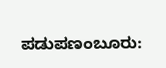ಪಡುಪಣಂಬೂರು: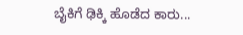ಬೈಕಿಗೆ ಢಿಕ್ಕಿ ಹೊಡೆದ ಕಾರು...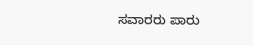ಸವಾರರು ಪಾರು